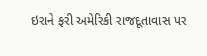ઇરાને ફરી અમેરિકી રાજદૂતાવાસ પર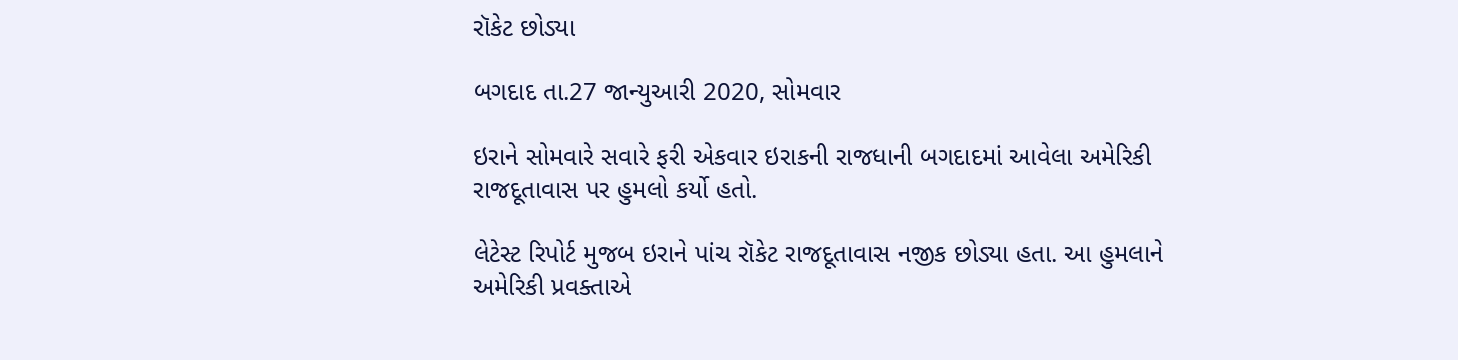રૉકેટ છોડ્યા

બગદાદ તા.27 જાન્યુઆરી 2020, સોમવાર

ઇરાને સોમવારે સવારે ફરી એકવાર ઇરાકની રાજધાની બગદાદમાં આવેલા અમેરિકી રાજદૂતાવાસ પર હુમલો કર્યો હતો.

લેટેસ્ટ રિપોર્ટ મુજબ ઇરાને પાંચ રૉકેટ રાજદૂતાવાસ નજીક છોડ્યા હતા. આ હુમલાને અમેરિકી પ્રવક્તાએ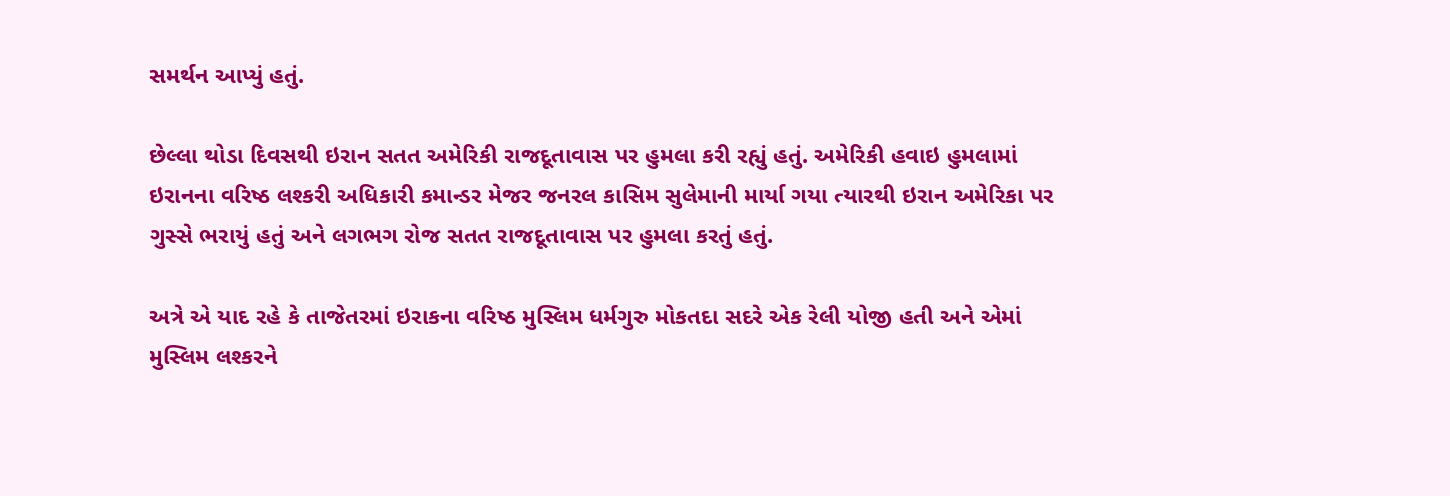સમર્થન આપ્યું હતું.

છેલ્લા થોડા દિવસથી ઇરાન સતત અમેરિકી રાજદૂતાવાસ પર હુમલા કરી રહ્યું હતું. અમેરિકી હવાઇ હુમલામાં ઇરાનના વરિષ્ઠ લશ્કરી અધિકારી કમાન્ડર મેજર જનરલ કાસિમ સુલેમાની માર્યા ગયા ત્યારથી ઇરાન અમેરિકા પર ગુસ્સે ભરાયું હતું અને લગભગ રોજ સતત રાજદૂતાવાસ પર હુમલા કરતું હતું.

અત્રે એ યાદ રહે કે તાજેતરમાં ઇરાકના વરિષ્ઠ મુસ્લિમ ધર્મગુરુ મોકતદા સદરે એક રેલી યોજી હતી અને એમાં મુસ્લિમ લશ્કરને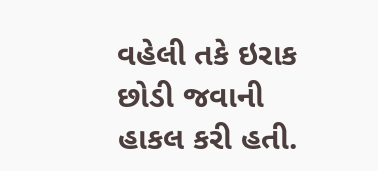વહેલી તકે ઇરાક છોડી જવાની હાકલ કરી હતી.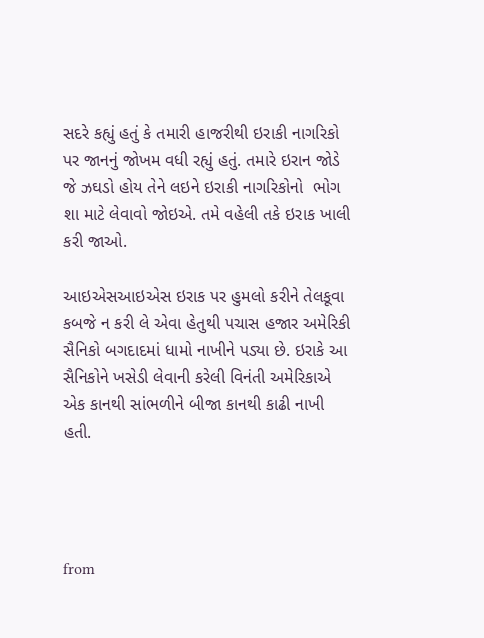સદરે કહ્યું હતું કે તમારી હાજરીથી ઇરાકી નાગરિકો પર જાનનું જોખમ વધી રહ્યું હતું. તમારે ઇરાન જોડે જે ઝઘડો હોય તેને લઇને ઇરાકી નાગરિકોનો  ભોગ શા માટે લેવાવો જોઇએ. તમે વહેલી તકે ઇરાક ખાલી કરી જાઓ.

આઇએસઆઇએસ ઇરાક પર હુમલો કરીને તેલકૂવા કબજે ન કરી લે એવા હેતુથી પચાસ હજાર અમેરિકી સૈનિકો બગદાદમાં ધામો નાખીને પડ્યા છે. ઇરાકે આ સૈનિકોને ખસેડી લેવાની કરેલી વિનંતી અમેરિકાએ એક કાનથી સાંભળીને બીજા કાનથી કાઢી નાખી હતી.




from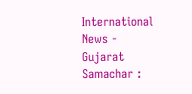International News - Gujarat Samachar :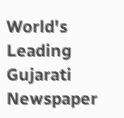World's Leading Gujarati Newspaper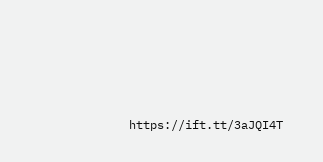https://ift.tt/3aJQI4T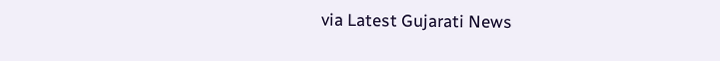via Latest Gujarati News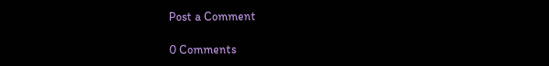Post a Comment

0 Comments